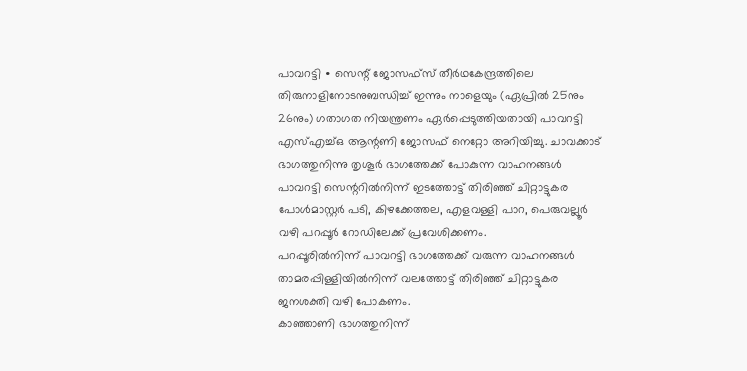പാവറട്ടി ∙ സെന്റ് ജോസഫ്സ് തീർഥകേന്ദ്രത്തിലെ തിരുനാളിനോടനുബന്ധിച്ച് ഇന്നും നാളെയും (ഏപ്രിൽ 25നും 26നും) ഗതാഗത നിയന്ത്രണം ഏർപ്പെടുത്തിയതായി പാവറട്ടി എസ്എച്ച്ഒ ആന്റണി ജോസഫ് നെറ്റോ അറിയിച്ചു. ചാവക്കാട് ഭാഗത്തുനിന്നു തൃശൂർ ഭാഗത്തേക്ക് പോകുന്ന വാഹനങ്ങൾ പാവറട്ടി സെന്ററിൽനിന്ന് ഇടത്തോട്ട് തിരിഞ്ഞ് ചിറ്റാട്ടുകര പോൾമാസ്റ്റർ പടി, കിഴക്കേത്തല, എളവള്ളി പാറ, പെരുവല്ലൂർ വഴി പറപ്പൂർ റോഡിലേക്ക് പ്രവേശിക്കണം.
പറപ്പൂരിൽനിന്ന് പാവറട്ടി ഭാഗത്തേക്ക് വരുന്ന വാഹനങ്ങൾ താമരപ്പിള്ളിയിൽനിന്ന് വലത്തോട്ട് തിരിഞ്ഞ് ചിറ്റാട്ടുകര ജനശക്തി വഴി പോകണം.
കാഞ്ഞാണി ഭാഗത്തുനിന്ന്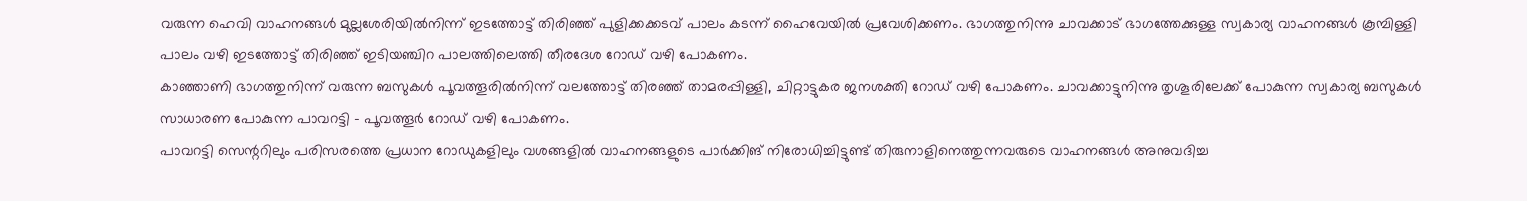വരുന്ന ഹെവി വാഹനങ്ങൾ മുല്ലശേരിയിൽനിന്ന് ഇടത്തോട്ട് തിരിഞ്ഞ് പുളിക്കക്കടവ് പാലം കടന്ന് ഹൈവേയിൽ പ്രവേശിക്കണം. ഭാഗത്തുനിന്നു ചാവക്കാട് ഭാഗത്തേക്കുള്ള സ്വകാര്യ വാഹനങ്ങൾ കൂമ്പിള്ളി പാലം വഴി ഇടത്തോട്ട് തിരിഞ്ഞ് ഇടിയഞ്ചിറ പാലത്തിലെത്തി തീരദേശ റോഡ് വഴി പോകണം.
കാഞ്ഞാണി ഭാഗത്തുനിന്ന് വരുന്ന ബസുകൾ പൂവത്തൂരിൽനിന്ന് വലത്തോട്ട് തിരഞ്ഞ് താമരപ്പിള്ളി, ചിറ്റാട്ടുകര ജനശക്തി റോഡ് വഴി പോകണം. ചാവക്കാട്ടുനിന്നു തൃശൂരിലേക്ക് പോകുന്ന സ്വകാര്യ ബസുകൾ സാധാരണ പോകുന്ന പാവറട്ടി – പൂവത്തൂർ റോഡ് വഴി പോകണം.
പാവറട്ടി സെന്ററിലും പരിസരത്തെ പ്രധാന റോഡുകളിലും വശങ്ങളിൽ വാഹനങ്ങളുടെ പാർക്കിങ് നിരോധിച്ചിട്ടുണ്ട് തിരുനാളിനെത്തുന്നവരുടെ വാഹനങ്ങൾ അനുവദിച്ച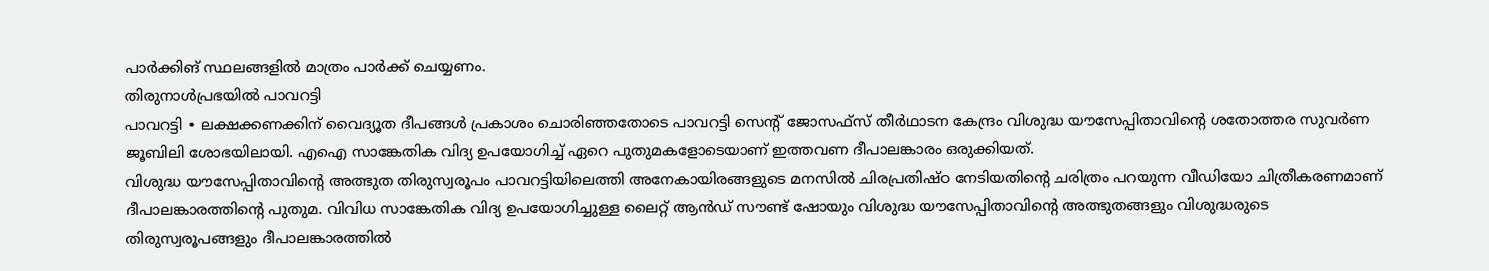പാർക്കിങ് സ്ഥലങ്ങളിൽ മാത്രം പാർക്ക് ചെയ്യണം.
തിരുനാൾപ്രഭയിൽ പാവറട്ടി
പാവറട്ടി ∙ ലക്ഷക്കണക്കിന് വൈദ്യൂത ദീപങ്ങൾ പ്രകാശം ചൊരിഞ്ഞതോടെ പാവറട്ടി സെന്റ് ജോസഫ്സ് തീർഥാടന കേന്ദ്രം വിശുദ്ധ യൗസേപ്പിതാവിന്റെ ശതോത്തര സുവർണ ജൂബിലി ശോഭയിലായി. എഐ സാങ്കേതിക വിദ്യ ഉപയോഗിച്ച് ഏറെ പുതുമകളോടെയാണ് ഇത്തവണ ദീപാലങ്കാരം ഒരുക്കിയത്.
വിശുദ്ധ യൗസേപ്പിതാവിന്റെ അത്ഭുത തിരുസ്വരൂപം പാവറട്ടിയിലെത്തി അനേകായിരങ്ങളുടെ മനസിൽ ചിരപ്രതിഷ്ഠ നേടിയതിന്റെ ചരിത്രം പറയുന്ന വീഡിയോ ചിത്രീകരണമാണ് ദീപാലങ്കാരത്തിന്റെ പുതുമ. വിവിധ സാങ്കേതിക വിദ്യ ഉപയോഗിച്ചുള്ള ലൈറ്റ് ആൻഡ് സൗണ്ട് ഷോയും വിശുദ്ധ യൗസേപ്പിതാവിന്റെ അത്ഭുതങ്ങളും വിശുദ്ധരുടെ തിരുസ്വരൂപങ്ങളും ദീപാലങ്കാരത്തിൽ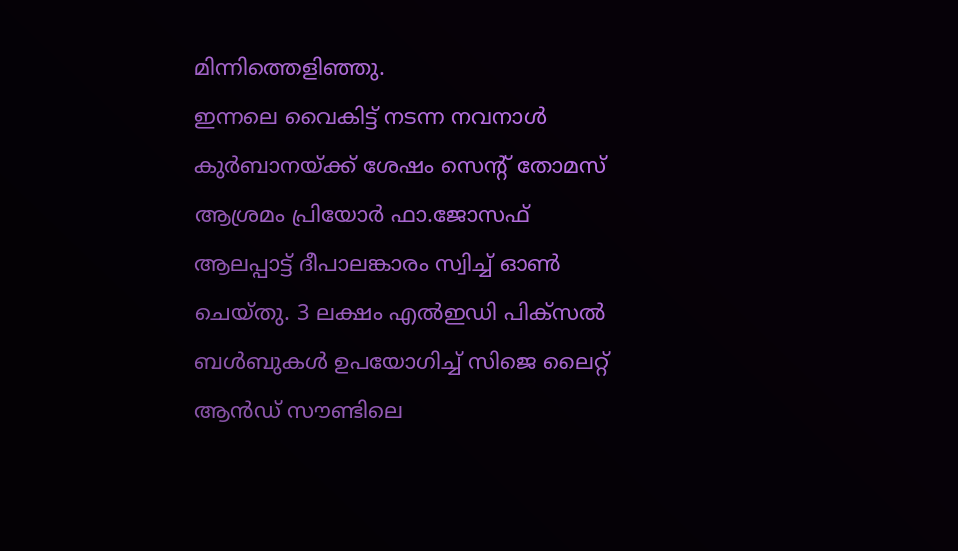മിന്നിത്തെളിഞ്ഞു.
ഇന്നലെ വൈകിട്ട് നടന്ന നവനാൾ കുർബാനയ്ക്ക് ശേഷം സെന്റ് തോമസ് ആശ്രമം പ്രിയോർ ഫാ.ജോസഫ് ആലപ്പാട്ട് ദീപാലങ്കാരം സ്വിച്ച് ഓൺ ചെയ്തു. 3 ലക്ഷം എൽഇഡി പിക്സൽ ബൾബുകൾ ഉപയോഗിച്ച് സിജെ ലൈറ്റ് ആൻഡ് സൗണ്ടിലെ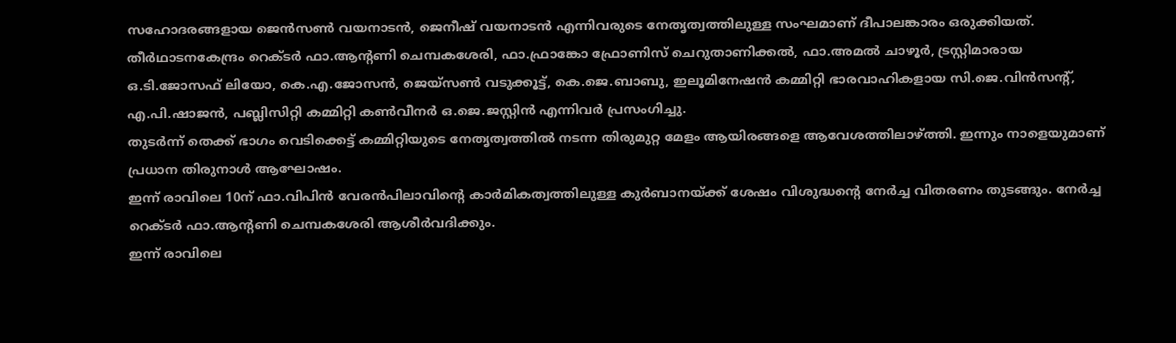സഹോദരങ്ങളായ ജെൻസൺ വയനാടൻ, ജെനീഷ് വയനാടൻ എന്നിവരുടെ നേതൃത്വത്തിലുള്ള സംഘമാണ് ദീപാലങ്കാരം ഒരുക്കിയത്.
തീർഥാടനകേന്ദ്രം റെക്ടർ ഫാ.ആന്റണി ചെമ്പകശേരി, ഫാ.ഫ്രാങ്കോ ഫ്രോണിസ് ചെറുതാണിക്കൽ, ഫാ.അമൽ ചാഴൂർ, ട്രസ്റ്റിമാരായ ഒ.ടി.ജോസഫ് ലിയോ, കെ.എ.ജോസൻ, ജെയ്സൺ വടുക്കൂട്ട്, കെ.ജെ.ബാബു, ഇലൂമിനേഷൻ കമ്മിറ്റി ഭാരവാഹികളായ സി.ജെ.വിൻസന്റ്, എ.പി.ഷാജൻ, പബ്ലിസിറ്റി കമ്മിറ്റി കൺവീനർ ഒ.ജെ.ജസ്റ്റിൻ എന്നിവർ പ്രസംഗിച്ചു.
തുടർന്ന് തെക്ക് ഭാഗം വെടിക്കെട്ട് കമ്മിറ്റിയുടെ നേതൃത്വത്തിൽ നടന്ന തിരുമുറ്റ മേളം ആയിരങ്ങളെ ആവേശത്തിലാഴ്ത്തി. ഇന്നും നാളെയുമാണ് പ്രധാന തിരുനാൾ ആഘോഷം.
ഇന്ന് രാവിലെ 10ന് ഫാ.വിപിൻ വേരൻപിലാവിന്റെ കാർമികത്വത്തിലുള്ള കുർബാനയ്ക്ക് ശേഷം വിശുദ്ധന്റെ നേർച്ച വിതരണം തുടങ്ങും. നേർച്ച റെക്ടർ ഫാ.ആന്റണി ചെമ്പകശേരി ആശീർവദിക്കും.
ഇന്ന് രാവിലെ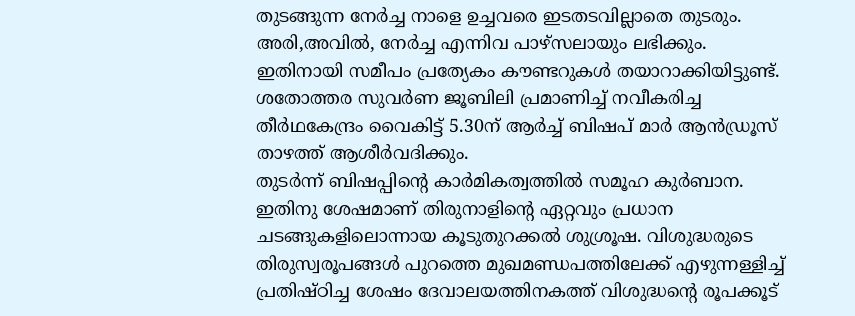തുടങ്ങുന്ന നേർച്ച നാളെ ഉച്ചവരെ ഇടതടവില്ലാതെ തുടരും. അരി,അവിൽ, നേർച്ച എന്നിവ പാഴ്സലായും ലഭിക്കും.
ഇതിനായി സമീപം പ്രത്യേകം കൗണ്ടറുകൾ തയാറാക്കിയിട്ടുണ്ട്. ശതോത്തര സുവർണ ജൂബിലി പ്രമാണിച്ച് നവീകരിച്ച തീർഥകേന്ദ്രം വൈകിട്ട് 5.30ന് ആർച്ച് ബിഷപ് മാർ ആൻഡ്രൂസ് താഴത്ത് ആശീർവദിക്കും.
തുടർന്ന് ബിഷപ്പിന്റെ കാർമികത്വത്തിൽ സമൂഹ കുർബാന.
ഇതിനു ശേഷമാണ് തിരുനാളിന്റെ ഏറ്റവും പ്രധാന ചടങ്ങുകളിലൊന്നായ കൂടുതുറക്കൽ ശുശ്രൂഷ. വിശുദ്ധരുടെ തിരുസ്വരൂപങ്ങൾ പുറത്തെ മുഖമണ്ഡപത്തിലേക്ക് എഴുന്നള്ളിച്ച് പ്രതിഷ്ഠിച്ച ശേഷം ദേവാലയത്തിനകത്ത് വിശുദ്ധന്റെ രൂപക്കൂട്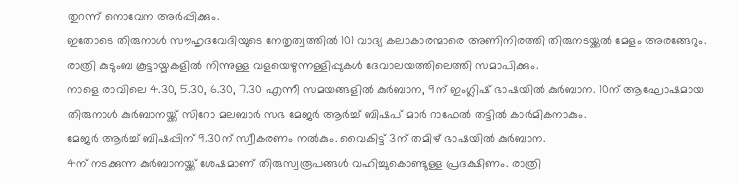തുറന്ന് നൊവേന അർപ്പിക്കും.
ഇതോടെ തിരുനാൾ സൗഹൃദവേദിയുടെ നേതൃത്വത്തിൽ 101 വാദ്യ കലാകാരന്മാരെ അണിനിരത്തി തിരുനടയ്ക്കൽ മേളം അരങ്ങേറും. രാത്രി കുടുംബ കൂട്ടായ്മകളിൽ നിന്നുള്ള വളയെഴുന്നള്ളിപ്പുകൾ ദേവാലയത്തിലെത്തി സമാപിക്കും.
നാളെ രാവിലെ 4.30, 5.30, 6.30, 7.30 എന്നീ സമയങ്ങളിൽ കുർബാന, 9ന് ഇംഗ്ലിഷ് ഭാഷയിൽ കുർബാന. 10ന് ആഘോഷമായ തിരുനാൾ കുർബാനയ്ക്ക് സിറോ മലബാർ സഭ മേജർ ആർച്ച് ബിഷപ് മാർ റാഫേൽ തട്ടിൽ കാർമികനാകും.
മേജർ ആർച്ച് ബിഷപ്പിന് 9.30ന് സ്വീകരണം നൽകും. വൈകിട്ട് 3ന് തമിഴ് ഭാഷയിൽ കുർബാന.
4ന് നടക്കുന്ന കുർബാനയ്ക്ക് ശേഷമാണ് തിരുസ്വരൂപങ്ങൾ വഹിച്ചുകൊണ്ടുള്ള പ്രദക്ഷിണം. രാത്രി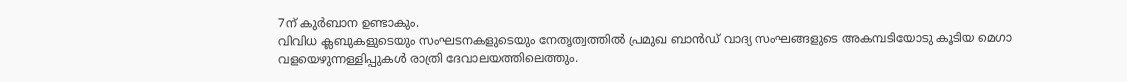7ന് കുർബാന ഉണ്ടാകും.
വിവിധ ക്ലബുകളുടെയും സംഘടനകളുടെയും നേതൃത്വത്തിൽ പ്രമുഖ ബാൻഡ് വാദ്യ സംഘങ്ങളുടെ അകമ്പടിയോടു കൂടിയ മെഗാ വളയെഴുന്നള്ളിപ്പുകൾ രാത്രി ദേവാലയത്തിലെത്തും.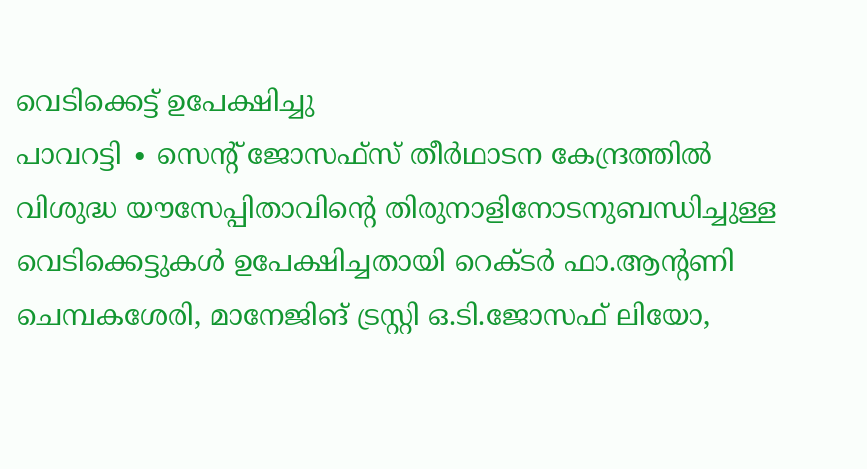വെടിക്കെട്ട് ഉപേക്ഷിച്ചു
പാവറട്ടി ∙ സെന്റ് ജോസഫ്സ് തീർഥാടന കേന്ദ്രത്തിൽ വിശുദ്ധ യൗസേപ്പിതാവിന്റെ തിരുനാളിനോടനുബന്ധിച്ചുള്ള വെടിക്കെട്ടുകൾ ഉപേക്ഷിച്ചതായി റെക്ടർ ഫാ.ആന്റണി ചെമ്പകശേരി, മാനേജിങ് ട്രസ്റ്റി ഒ.ടി.ജോസഫ് ലിയോ,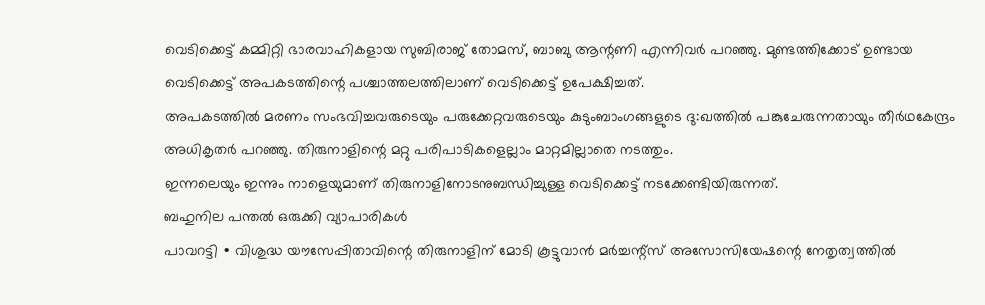വെടിക്കെട്ട് കമ്മിറ്റി ഭാരവാഹികളായ സുബിരാജ് തോമസ്, ബാബു ആന്റണി എന്നിവർ പറഞ്ഞു. മുണ്ടത്തിക്കോട് ഉണ്ടായ വെടിക്കെട്ട് അപകടത്തിന്റെ പശ്ചാത്തലത്തിലാണ് വെടിക്കെട്ട് ഉപേക്ഷിച്ചത്.
അപകടത്തിൽ മരണം സംഭവിച്ചവരുടെയും പരുക്കേറ്റവരുടെയും കുടുംബാംഗങ്ങളുടെ ദു:ഖത്തിൽ പങ്കുചേരുന്നതായും തീർഥകേന്ദ്രം അധികൃതർ പറഞ്ഞു. തിരുനാളിന്റെ മറ്റു പരിപാടികളെല്ലാം മാറ്റമില്ലാതെ നടത്തും.
ഇന്നലെയും ഇന്നും നാളെയുമാണ് തിരുനാളിനോടനുബന്ധിച്ചുള്ള വെടിക്കെട്ട് നടക്കേണ്ടിയിരുന്നത്.
ബഹുനില പന്തൽ ഒരുക്കി വ്യാപാരികൾ
പാവറട്ടി ∙ വിശുദ്ധ യൗസേപ്പിതാവിന്റെ തിരുനാളിന് മോടി കൂട്ടുവാൻ മർച്ചന്റ്സ് അസോസിയേഷന്റെ നേതൃത്വത്തിൽ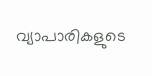വ്യാപാരികളുടെ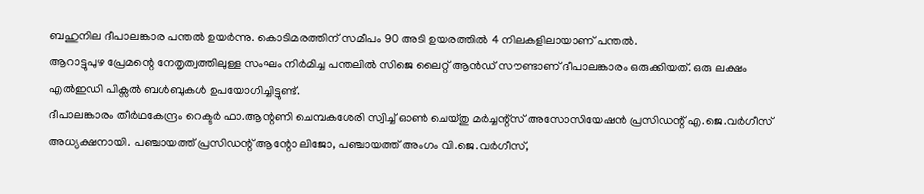ബഹുനില ദീപാലങ്കാര പന്തൽ ഉയർന്നു. കൊടിമരത്തിന് സമീപം 90 അടി ഉയരത്തിൽ 4 നിലകളിലായാണ് പന്തൽ.
ആറാട്ടുപുഴ പ്രേമന്റെ നേതൃത്വത്തിലുള്ള സംഘം നിർമിച്ച പന്തലിൽ സിജെ ലൈറ്റ് ആൻഡ് സൗണ്ടാണ് ദീപാലങ്കാരം ഒരുക്കിയത്. ഒരു ലക്ഷം എൽഇഡി പിക്സൽ ബൾബുകൾ ഉപയോഗിച്ചിട്ടുണ്ട്.
ദീപാലങ്കാരം തീർഥകേന്ദ്രം റെക്ടർ ഫാ.ആന്റണി ചെമ്പകശേരി സ്വിച്ച് ഓൺ ചെയ്തു മർച്ചന്റ്സ് അസോസിയേഷൻ പ്രസിഡന്റ് എ.ജെ.വർഗീസ് അധ്യക്ഷനായി. പഞ്ചായത്ത് പ്രസിഡന്റ് ആന്റോ ലിജോ, പഞ്ചായത്ത് അംഗം വി.ജെ.വർഗീസ്,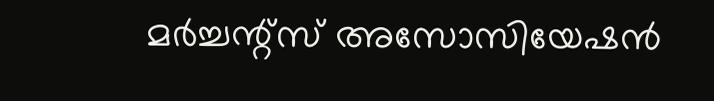മർച്ചന്റ്സ് അസോസിയേഷൻ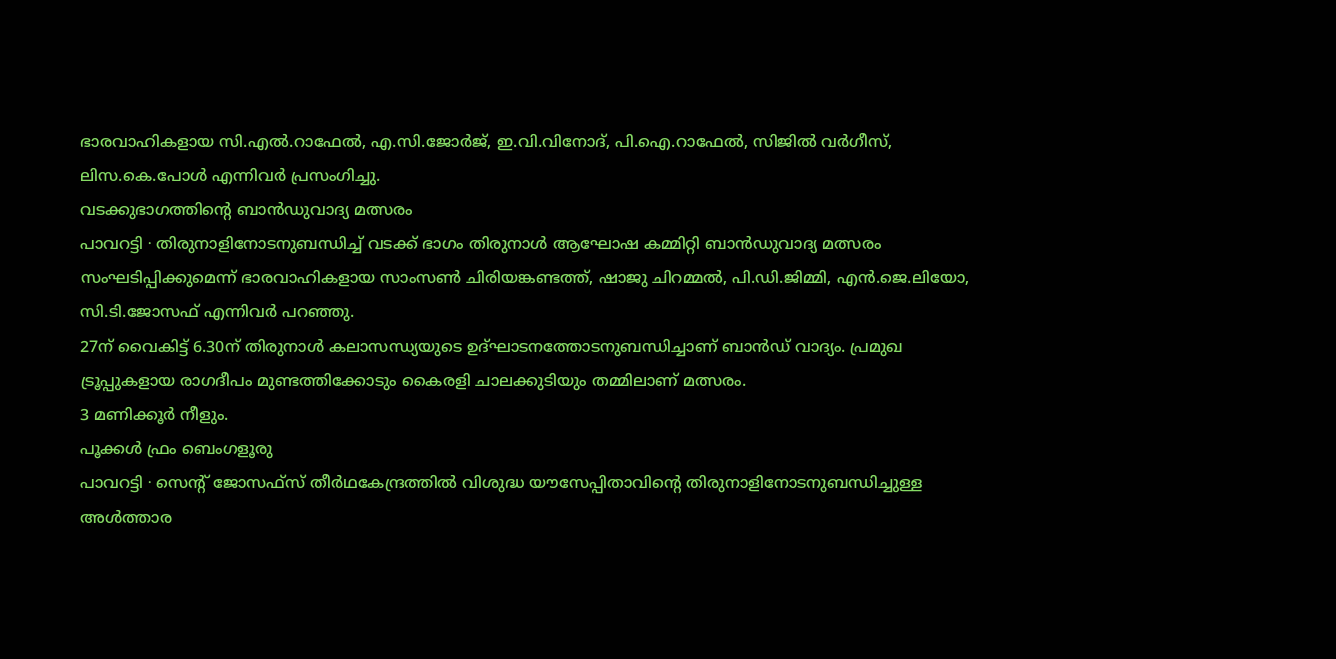ഭാരവാഹികളായ സി.എൽ.റാഫേൽ, എ.സി.ജോർജ്, ഇ.വി.വിനോദ്, പി.ഐ.റാഫേൽ, സിജിൽ വർഗീസ്, ലിസ.കെ.പോൾ എന്നിവർ പ്രസംഗിച്ചു.
വടക്കുഭാഗത്തിന്റെ ബാൻഡുവാദ്യ മത്സരം
പാവറട്ടി ∙ തിരുനാളിനോടനുബന്ധിച്ച് വടക്ക് ഭാഗം തിരുനാൾ ആഘോഷ കമ്മിറ്റി ബാൻഡുവാദ്യ മത്സരം സംഘടിപ്പിക്കുമെന്ന് ഭാരവാഹികളായ സാംസൺ ചിരിയങ്കണ്ടത്ത്, ഷാജു ചിറമ്മൽ, പി.ഡി.ജിമ്മി, എൻ.ജെ.ലിയോ, സി.ടി.ജോസഫ് എന്നിവർ പറഞ്ഞു.
27ന് വൈകിട്ട് 6.30ന് തിരുനാൾ കലാസന്ധ്യയുടെ ഉദ്ഘാടനത്തോടനുബന്ധിച്ചാണ് ബാൻഡ് വാദ്യം. പ്രമുഖ ട്രൂപ്പുകളായ രാഗദീപം മുണ്ടത്തിക്കോടും കൈരളി ചാലക്കുടിയും തമ്മിലാണ് മത്സരം.
3 മണിക്കൂർ നീളും.
പൂക്കൾ ഫ്രം ബെംഗളൂരു
പാവറട്ടി ∙ സെന്റ് ജോസഫ്സ് തീർഥകേന്ദ്രത്തിൽ വിശുദ്ധ യൗസേപ്പിതാവിന്റെ തിരുനാളിനോടനുബന്ധിച്ചുള്ള അൾത്താര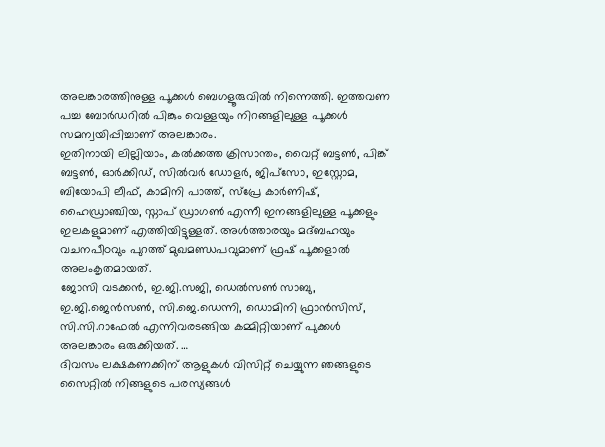അലങ്കാരത്തിനുള്ള പൂക്കൾ ബെഗളൂരുവിൽ നിന്നെത്തി. ഇത്തവണ പച്ച ബോർഡറിൽ പിങ്കും വെള്ളയും നിറങ്ങളിലുള്ള പൂക്കൾ സമന്വയിപ്പിച്ചാണ് അലങ്കാരം.
ഇതിനായി ലില്ലിയാം, കൽക്കത്ത ക്രിസാന്തം, വൈറ്റ് ബട്ടൺ, പിങ്ക് ബട്ടൺ, ഓർക്കിഡ്, സിൽവർ ഡോളർ, ജിപ്സോ, ഇസ്റ്റോമ, ബിയോപി ലീഫ്, കാമിനി പാത്ത്, സ്പ്രേ കാർണിഷ്, ഹൈഡ്രാഞ്ചിയ, സ്നാപ് ഡ്രാഗൺ എന്നീ ഇനങ്ങളിലുള്ള പൂക്കളും ഇലകളുമാണ് എത്തിയിട്ടുള്ളത്. അൾത്താരയും മദ്ബഹയും വചനപീഠവും പുറത്ത് മുഖമണ്ഡപവുമാണ് ഫ്രഷ് പൂക്കളാൽ അലംകൃതമായത്.
ജോസി വടക്കൻ, ഇ.ജി.സജി, ഡെൽസൺ സാബു, ഇ.ജി.ജെൻസൺ, സി.ജെ.ഡെന്നി, ഡൊമിനി ഫ്രാൻസിസ്, സി.സി.റാഫേൽ എന്നിവരടങ്ങിയ കമ്മിറ്റിയാണ് പുക്കൾ അലങ്കാരം ഒരുക്കിയത്. …
ദിവസം ലക്ഷകണക്കിന് ആളുകൾ വിസിറ്റ് ചെയ്യുന്ന ഞങ്ങളുടെ സൈറ്റിൽ നിങ്ങളുടെ പരസ്യങ്ങൾ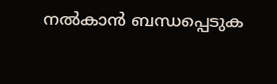നൽകാൻ ബന്ധപ്പെടുക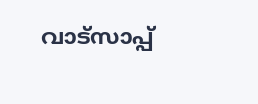വാട്സാപ്പ്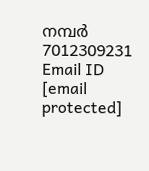നമ്പർ 7012309231 Email ID [email protected]